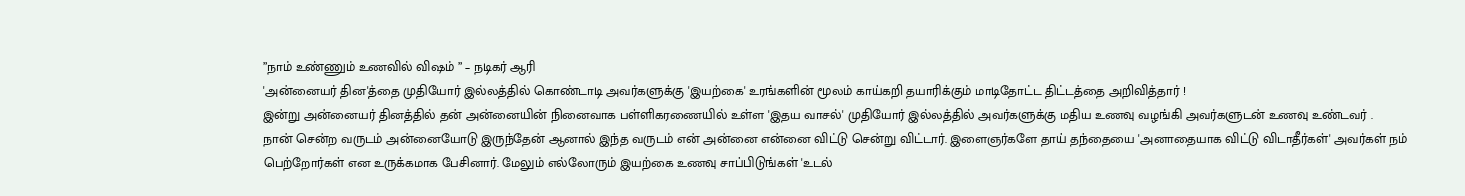”நாம் உண்ணும் உணவில் விஷம் ” – நடிகர் ஆரி
'அன்னையர் தின'த்தை முதியோர் இல்லத்தில் கொண்டாடி அவர்களுக்கு 'இயற்கை' உரங்களின் மூலம் காய்கறி தயாரிக்கும் மாடிதோட்ட திட்டத்தை அறிவித்தார் !
இன்று அன்னையர் தினத்தில் தன் அன்னையின் நினைவாக பள்ளிகரணையில் உள்ள 'இதய வாசல்' முதியோர் இல்லத்தில் அவர்களுக்கு மதிய உணவு வழங்கி அவர்களுடன் உணவு உண்டவர் .
நான் சென்ற வருடம் அன்னையோடு இருந்தேன் ஆனால் இந்த வருடம் என் அன்னை என்னை விட்டு சென்று விட்டார். இளைஞர்களே தாய் தந்தையை 'அனாதையாக விட்டு விடாதீர்கள்' அவர்கள் நம் பெற்றோர்கள் என உருக்கமாக பேசினார். மேலும் எல்லோரும் இயற்கை உணவு சாப்பிடுங்கள் 'உடல்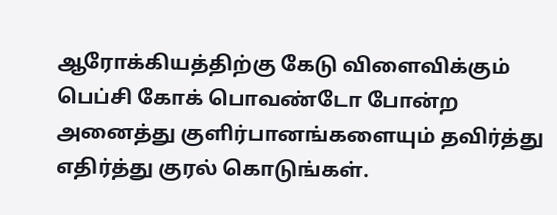ஆரோக்கியத்திற்கு கேடு விளைவிக்கும் பெப்சி கோக் பொவண்டோ போன்ற அனைத்து குளிர்பானங்களையும் தவிர்த்து எதிர்த்து குரல் கொடுங்கள்.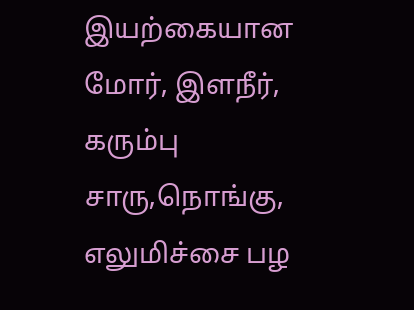இயற்கையான மோர், இளநீர், கரும்பு சாரு,நொங்கு, எலுமிச்சை பழ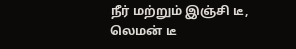நீர் மற்றும் இஞ்சி டீ, லெமன் டீ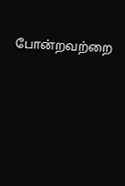போன்றவற்றை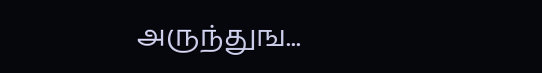அருந்துங...